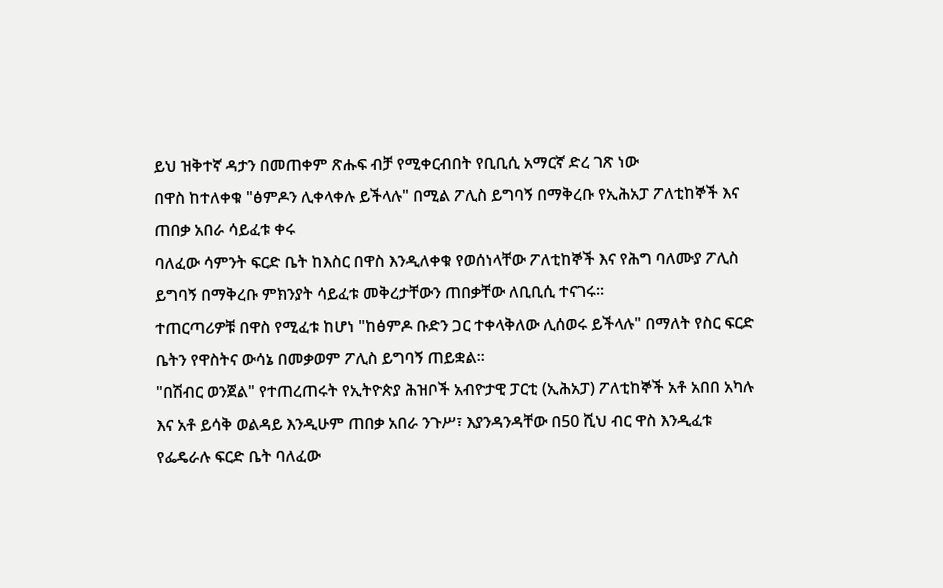ይህ ዝቅተኛ ዳታን በመጠቀም ጽሑፍ ብቻ የሚቀርብበት የቢቢሲ አማርኛ ድረ ገጽ ነው
በዋስ ከተለቀቁ "ፅምዶን ሊቀላቀሉ ይችላሉ" በሚል ፖሊስ ይግባኝ በማቅረቡ የኢሕአፓ ፖለቲከኞች እና ጠበቃ አበራ ሳይፈቱ ቀሩ
ባለፈው ሳምንት ፍርድ ቤት ከእስር በዋስ እንዲለቀቁ የወሰነላቸው ፖለቲከኞች እና የሕግ ባለሙያ ፖሊስ ይግባኝ በማቅረቡ ምክንያት ሳይፈቱ መቅረታቸውን ጠበቃቸው ለቢቢሲ ተናገሩ።
ተጠርጣሪዎቹ በዋስ የሚፈቱ ከሆነ "ከፅምዶ ቡድን ጋር ተቀላቅለው ሊሰወሩ ይችላሉ" በማለት የስር ፍርድ ቤትን የዋስትና ውሳኔ በመቃወም ፖሊስ ይግባኝ ጠይቋል።
"በሽብር ወንጀል" የተጠረጠሩት የኢትዮጵያ ሕዝቦች አብዮታዊ ፓርቲ (ኢሕአፓ) ፖለቲከኞች አቶ አበበ አካሉ እና አቶ ይሳቅ ወልዳይ እንዲሁም ጠበቃ አበራ ንጉሥ፣ እያንዳንዳቸው በ50 ሺህ ብር ዋስ እንዲፈቱ የፌዴራሉ ፍርድ ቤት ባለፈው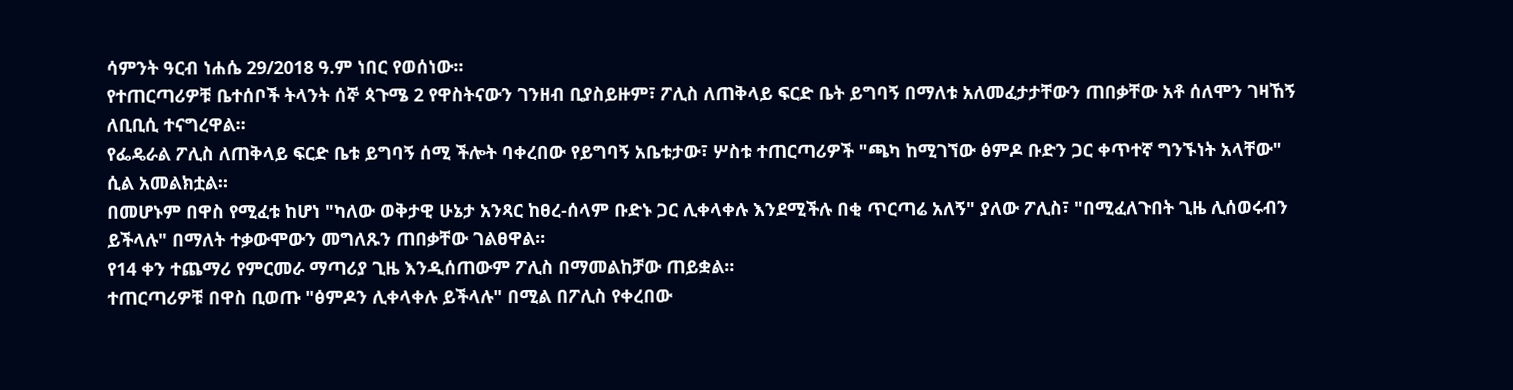ሳምንት ዓርብ ነሐሴ 29/2018 ዓ.ም ነበር የወሰነው።
የተጠርጣሪዎቹ ቤተሰቦች ትላንት ሰኞ ጳጉሜ 2 የዋስትናውን ገንዘብ ቢያስይዙም፣ ፖሊስ ለጠቅላይ ፍርድ ቤት ይግባኝ በማለቱ አለመፈታታቸውን ጠበቃቸው አቶ ሰለሞን ገዛኸኝ ለቢቢሲ ተናግረዋል።
የፌዴራል ፖሊስ ለጠቅላይ ፍርድ ቤቱ ይግባኝ ሰሚ ችሎት ባቀረበው የይግባኝ አቤቱታው፣ ሦስቱ ተጠርጣሪዎች "ጫካ ከሚገኘው ፅምዶ ቡድን ጋር ቀጥተኛ ግንኙነት አላቸው" ሲል አመልክቷል።
በመሆኑም በዋስ የሚፈቱ ከሆነ "ካለው ወቅታዊ ሁኔታ አንጻር ከፀረ-ሰላም ቡድኑ ጋር ሊቀላቀሉ እንደሚችሉ በቂ ጥርጣሬ አለኝ" ያለው ፖሊስ፣ "በሚፈለጉበት ጊዜ ሊሰወሩብን ይችላሉ" በማለት ተቃውሞውን መግለጹን ጠበቃቸው ገልፀዋል።
የ14 ቀን ተጨማሪ የምርመራ ማጣሪያ ጊዜ እንዲሰጠውም ፖሊስ በማመልከቻው ጠይቋል።
ተጠርጣሪዎቹ በዋስ ቢወጡ "ፅምዶን ሊቀላቀሉ ይችላሉ" በሚል በፖሊስ የቀረበው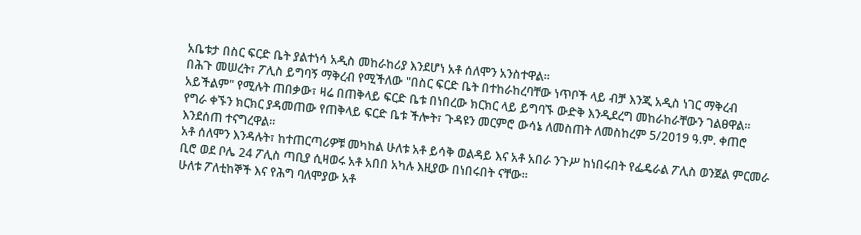አቤቱታ በስር ፍርድ ቤት ያልተነሳ አዲስ መከራከሪያ እንደሆነ አቶ ሰለሞን አንስተዋል።
በሕጉ መሠረት፣ ፖሊስ ይግባኝ ማቅረብ የሚችለው "በስር ፍርድ ቤት በተከራከረባቸው ነጥቦች ላይ ብቻ እንጂ አዲስ ነገር ማቅረብ አይችልም" የሚሉት ጠበቃው፣ ዛሬ በጠቅላይ ፍርድ ቤቱ በነበረው ክርክር ላይ ይግባኙ ውድቅ እንዲደረግ መከራከራቸውን ገልፀዋል።
የግራ ቀኙን ክርክር ያዳመጠው የጠቅላይ ፍርድ ቤቱ ችሎት፣ ጉዳዩን መርምሮ ውሳኔ ለመስጠት ለመስከረም 5/2019 ዓ.ም. ቀጠሮ እንደሰጠ ተናግረዋል።
አቶ ሰለሞን እንዳሉት፣ ከተጠርጣሪዎቹ መካከል ሁለቱ አቶ ይሳቅ ወልዳይ እና አቶ አበራ ንጉሥ ከነበሩበት የፌዴራል ፖሊስ ወንጀል ምርመራ ቢሮ ወደ ቦሌ 24 ፖሊስ ጣቢያ ሲዛወሩ አቶ አበበ አካሉ እዚያው በነበሩበት ናቸው።
ሁለቱ ፖለቲከኞች እና የሕግ ባለሞያው አቶ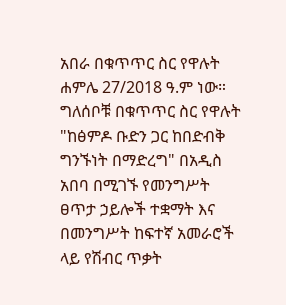አበራ በቁጥጥር ስር የዋሉት ሐምሌ 27/2018 ዓ.ም ነው።
ግለሰቦቹ በቁጥጥር ስር የዋሉት "ከፅምዶ ቡድን ጋር ከበድብቅ ግንኙነት በማድረግ" በአዲስ አበባ በሚገኙ የመንግሥት ፀጥታ ኃይሎች ተቋማት እና በመንግሥት ከፍተኛ አመራሮች ላይ የሽብር ጥቃት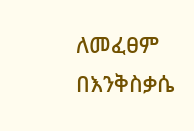ለመፈፀም በእንቅስቃሴ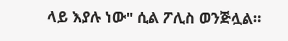ላይ እያሉ ነው" ሲል ፖሊስ ወንጅሏል።